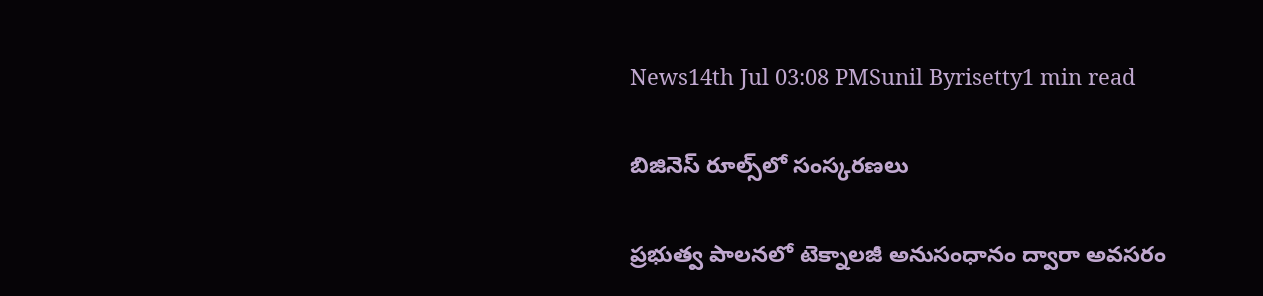News14th Jul 03:08 PMSunil Byrisetty1 min read

బిజినెస్ రూల్స్‌లో సంస్కరణలు

ప్రభుత్వ పాలనలో టెక్నాలజీ అనుసంధానం ద్వారా అవసరం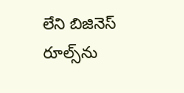లేని బిజినెస్ రూల్స్‌ను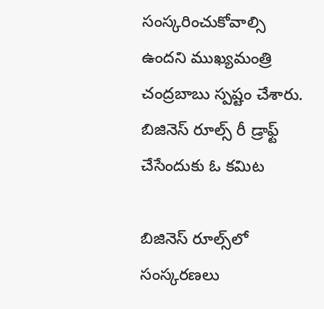సంస్కరించుకోవాల్సి ఉందని ముఖ్యమంత్రి చంద్రబాబు స్పష్టం చేశారు. బిజినెస్ రూల్స్ రీ డ్రాఫ్ట్ చేసేందుకు ఓ కమిట

బిజినెస్ రూల్స్‌లో సంస్కరణలు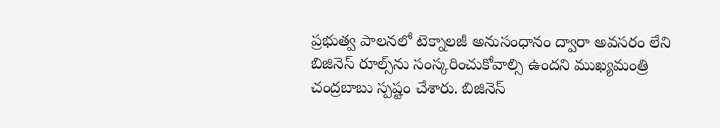ప్రభుత్వ పాలనలో టెక్నాలజీ అనుసంధానం ద్వారా అవసరం లేని బిజినెస్ రూల్స్‌ను సంస్కరించుకోవాల్సి ఉందని ముఖ్యమంత్రి చంద్రబాబు స్పష్టం చేశారు. బిజినెస్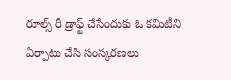రూల్స్ రీ డ్రాఫ్ట్ చేసేందుకు ఓ కమిటీని ఏర్పాటు చేసి సంస్కరణలు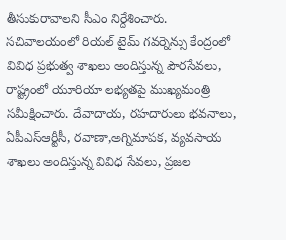తీసుకురావాలని సీఎం నిర్దేశించారు. సచివాలయంలో రియల్ టైమ్ గవర్నెన్సు కేంద్రంలో వివిధ ప్రభుత్వ శాఖలు అందిస్తున్న పౌరసేవలు, రాష్ట్రంలో యూరియా లభ్యతపై ముఖ్యమంత్రి సమీక్షించారు. దేవాదాయ, రహదారులు భవనాలు, ఏపీఎస్ఆర్టీసీ, రవాణా,అగ్నిమాపక, వ్యవసాయ శాఖలు అందిస్తున్న వివిధ సేవలు, ప్రజల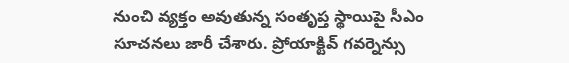నుంచి వ్యక్తం అవుతున్న సంతృప్త స్థాయిపై సీఎం సూచనలు జారీ చేశారు. ప్రోయాక్టివ్ గవర్నెన్సు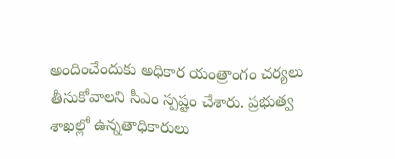అందించేందుకు అధికార యంత్రాంగం చర్యలు తీసుకోవాలని సీఎం స్పష్టం చేశారు. ప్రభుత్వ శాఖల్లో ఉన్నతాధికారులు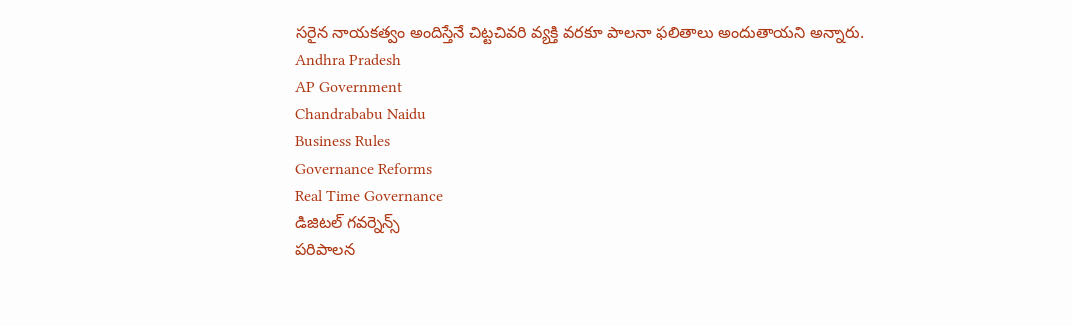సరైన నాయకత్వం అందిస్తేనే చిట్టచివరి వ్యక్తి వరకూ పాలనా ఫలితాలు అందుతాయని అన్నారు.
Andhra Pradesh
AP Government
Chandrababu Naidu
Business Rules
Governance Reforms
Real Time Governance
డిజిటల్ గవర్నెన్స్
పరిపాలన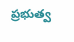ప్రభుత్వ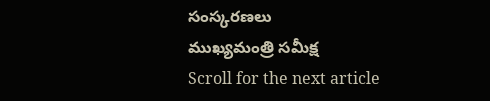సంస్కరణలు
ముఖ్యమంత్రి సమీక్ష
Scroll for the next article